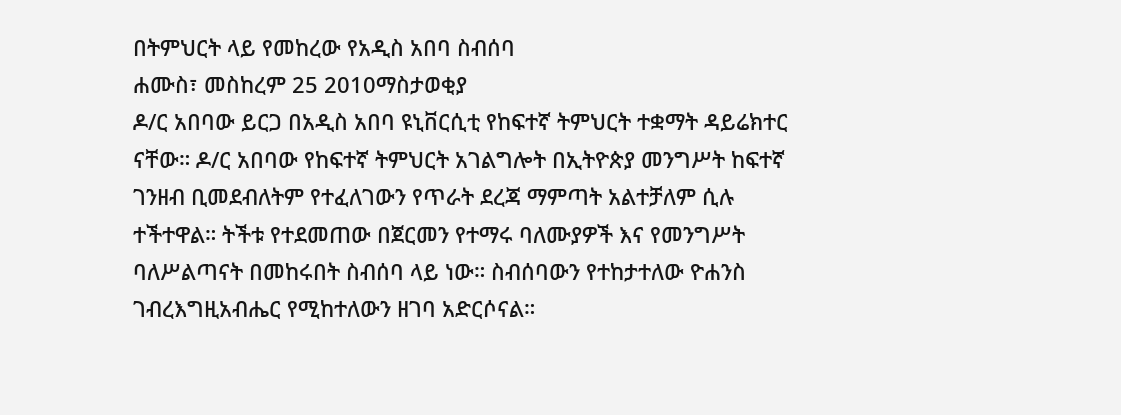በትምህርት ላይ የመከረው የአዲስ አበባ ስብሰባ
ሐሙስ፣ መስከረም 25 2010ማስታወቂያ
ዶ/ር አበባው ይርጋ በአዲስ አበባ ዩኒቨርሲቲ የከፍተኛ ትምህርት ተቋማት ዳይሬክተር ናቸው። ዶ/ር አበባው የከፍተኛ ትምህርት አገልግሎት በኢትዮጵያ መንግሥት ከፍተኛ ገንዘብ ቢመደብለትም የተፈለገውን የጥራት ደረጃ ማምጣት አልተቻለም ሲሉ ተችተዋል። ትችቱ የተደመጠው በጀርመን የተማሩ ባለሙያዎች እና የመንግሥት ባለሥልጣናት በመከሩበት ስብሰባ ላይ ነው። ስብሰባውን የተከታተለው ዮሐንስ ገብረእግዚአብሔር የሚከተለውን ዘገባ አድርሶናል።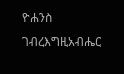ዮሐንስ ገብረእግዚአብሔር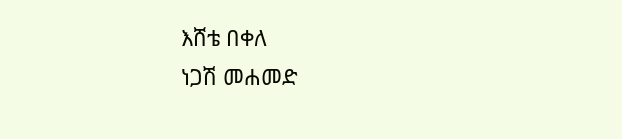እሸቴ በቀለ
ነጋሽ መሐመድ